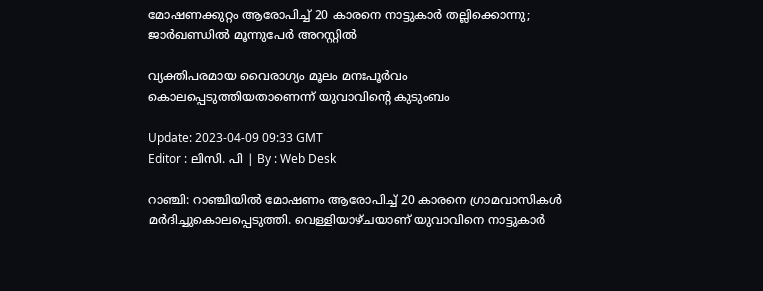മോഷണക്കുറ്റം ആരോപിച്ച് 20 കാരനെ നാട്ടുകാർ തല്ലിക്കൊന്നു; ജാർഖണ്ഡിൽ മൂന്നുപേര്‍ അറസ്റ്റില്‍

വ്യക്തിപരമായ വൈരാഗ്യം മൂലം മനഃപൂർവം കൊലപ്പെടുത്തിയതാണെന്ന് യുവാവിന്‍റെ കുടുംബം

Update: 2023-04-09 09:33 GMT
Editor : ലിസി. പി | By : Web Desk

റാഞ്ചി: റാഞ്ചിയിൽ മോഷണം ആരോപിച്ച് 20 കാരനെ ഗ്രാമവാസികൾ മർദിച്ചുകൊലപ്പെടുത്തി. വെള്ളിയാഴ്ചയാണ് യുവാവിനെ നാട്ടുകാർ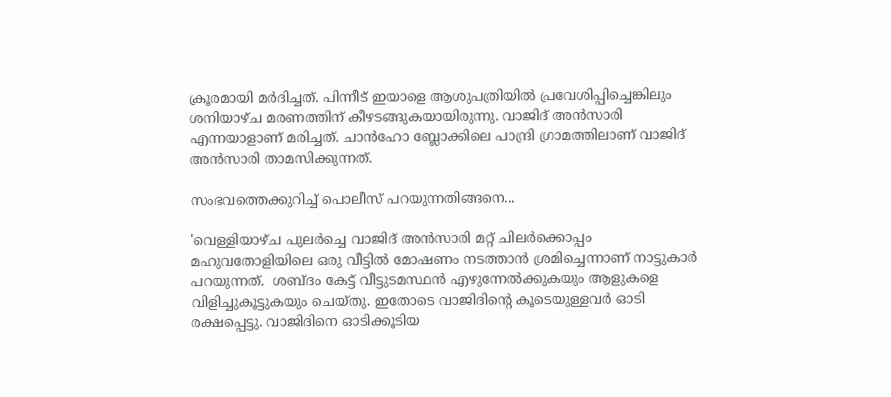ക്രൂരമായി മർദിച്ചത്. പിന്നീട് ഇയാളെ ആശുപത്രിയിൽ പ്രവേശിപ്പിച്ചെങ്കിലും ശനിയാഴ്ച മരണത്തിന് കീഴടങ്ങുകയായിരുന്നു. വാജിദ് അൻസാരി എന്നയാളാണ് മരിച്ചത്. ചാൻഹോ ബ്ലോക്കിലെ പാന്ദ്രി ഗ്രാമത്തിലാണ് വാജിദ് അൻസാരി താമസിക്കുന്നത്.

സംഭവത്തെക്കുറിച്ച് പൊലീസ് പറയുന്നതിങ്ങനെ...

'വെള്ളിയാഴ്ച പുലർച്ചെ വാജിദ് അൻസാരി മറ്റ് ചിലർക്കൊപ്പം മഹുവതോളിയിലെ ഒരു വീട്ടിൽ മോഷണം നടത്താൻ ശ്രമിച്ചെന്നാണ് നാട്ടുകാർ പറയുന്നത്.  ശബ്ദം കേട്ട് വീട്ടുടമസ്ഥൻ എഴുന്നേൽക്കുകയും ആളുകളെ വിളിച്ചുകൂട്ടുകയും ചെയ്തു. ഇതോടെ വാജിദിന്റെ കൂടെയുള്ളവർ ഓടി രക്ഷപ്പെട്ടു. വാജിദിനെ ഓടിക്കൂടിയ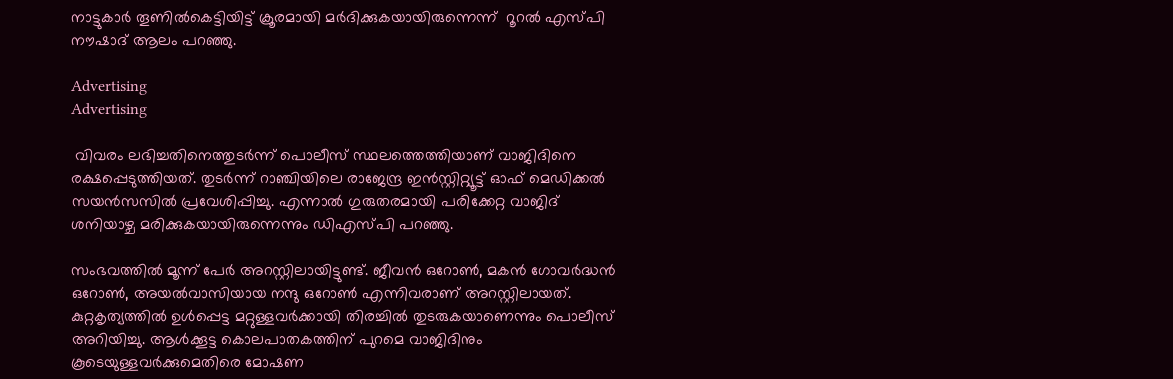നാട്ടുകാർ തൂണിൽകെട്ടിയിട്ട് ക്രൂരമായി മർദിക്കുകയായിരുന്നെന്ന്  റൂറൽ എസ്പി  നൗഷാദ് ആലം പറഞ്ഞു.

Advertising
Advertising

 വിവരം ലഭിച്ചതിനെത്തുടർന്ന് പൊലീസ് സ്ഥലത്തെത്തിയാണ് വാജിദിനെ രക്ഷപ്പെടുത്തിയത്. തുടർന്ന് റാഞ്ചിയിലെ രാജേന്ദ്ര ഇൻസ്റ്റിറ്റ്യൂട്ട് ഓഫ് മെഡിക്കൽ സയൻസസിൽ പ്രവേശിപ്പിച്ചു. എന്നാൽ ഗുരുതരമായി പരിക്കേറ്റ വാജിദ് ശനിയാഴ്ച മരിക്കുകയായിരുന്നെന്നും ഡിഎസ്പി പറഞ്ഞു.

സംഭവത്തിൽ മൂന്ന് പേർ അറസ്റ്റിലായിട്ടുണ്ട്. ജീവൻ ഒറോൺ, മകൻ ഗോവർദ്ധൻ ഒറോൺ, അയൽവാസിയായ നന്ദു ഒറോൺ എന്നിവരാണ് അറസ്റ്റിലായത്.  കുറ്റകൃത്യത്തിൽ ഉൾപ്പെട്ട മറ്റുള്ളവർക്കായി തിരച്ചിൽ തുടരുകയാണെന്നും പൊലീസ് അറിയിച്ചു. ആൾക്കൂട്ട കൊലപാതകത്തിന് പുറമെ വാജിദിനും കൂടെയുള്ളവർക്കുമെതിരെ മോഷണ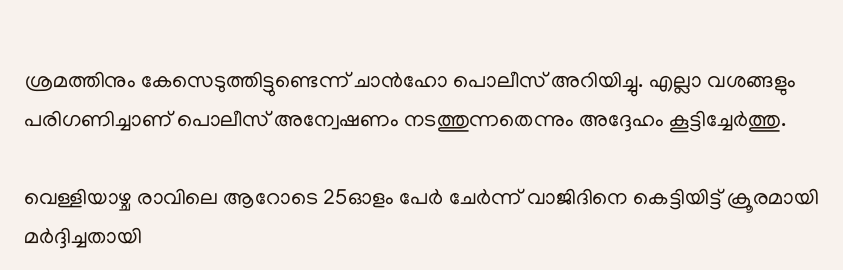ശ്രമത്തിനും കേസെടുത്തിട്ടുണ്ടെന്ന് ചാൻഹോ പൊലീസ് അറിയിച്ചു. എല്ലാ വശങ്ങളും പരിഗണിച്ചാണ് പൊലീസ് അന്വേഷണം നടത്തുന്നതെന്നും അദ്ദേഹം കൂട്ടിച്ചേർത്തു.

വെള്ളിയാഴ്ച രാവിലെ ആറോടെ 25ഓളം പേർ ചേർന്ന് വാജിദിനെ കെട്ടിയിട്ട് ക്രൂരമായി മർദ്ദിച്ചതായി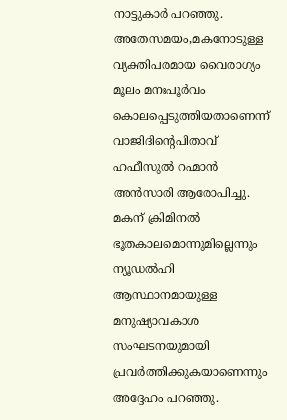നാട്ടുകാർ പറഞ്ഞു. അതേസമയം,മകനോടുള്ള വ്യക്തിപരമായ വൈരാഗ്യം മൂലം മനഃപൂർവം കൊലപ്പെടുത്തിയതാണെന്ന് വാജിദിന്റെപിതാവ് ഹഫീസുൽ റഹ്മാൻ അൻസാരി ആരോപിച്ചു. മകന് ക്രിമിനൽ ഭൂതകാലമൊന്നുമില്ലെന്നും ന്യൂഡൽഹി ആസ്ഥാനമായുള്ള  മനുഷ്യാവകാശ സംഘടനയുമായി  പ്രവർത്തിക്കുകയാണെന്നും അദ്ദേഹം പറഞ്ഞു.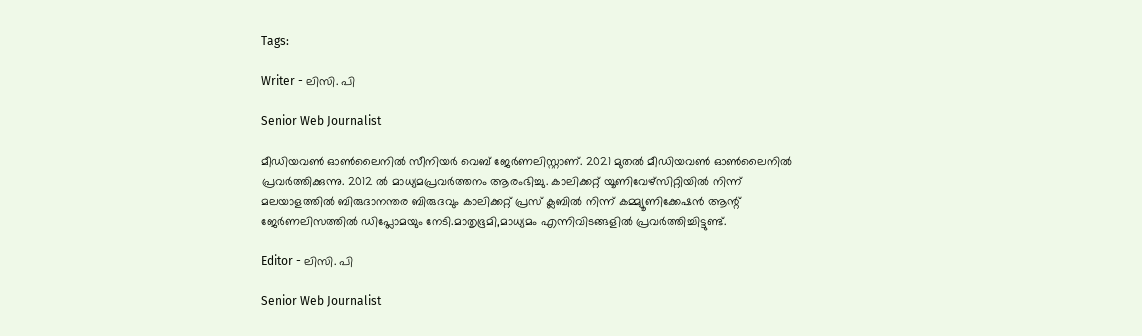Tags:

Writer - ലിസി. പി

Senior Web Journalist

മീഡിയവൺ ഓൺലൈനിൽ സീനിയർ വെബ് ജേർണലിസ്റ്റാണ്. 2021 മുതൽ മീഡിയവൺ ഓൺലൈനിൽ പ്രവർത്തിക്കുന്നു. 2012 ല്‍ മാധ്യമപ്രവര്‍ത്തനം ആരംഭിച്ചു. കാലിക്കറ്റ് യൂണിവേഴ്‌സിറ്റിയിൽ നിന്ന് മലയാളത്തിൽ ബിരുദാനന്തര ബിരുദവും കാലിക്കറ്റ് പ്രസ് ക്ലബിൽ നിന്ന് കമ്മ്യൂണിക്കേഷൻ ആന്റ് ജേർണലിസത്തിൽ ഡിപ്ലോമയും നേടി.മാതൃഭൂമി,മാധ്യമം എന്നിവിടങ്ങളിൽ പ്രവർത്തിച്ചിട്ടുണ്ട്.

Editor - ലിസി. പി

Senior Web Journalist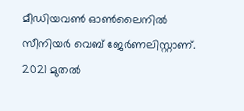മീഡിയവൺ ഓൺലൈനിൽ സീനിയർ വെബ് ജേർണലിസ്റ്റാണ്. 2021 മുതൽ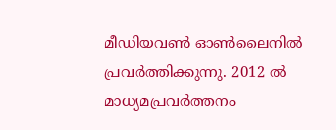മീഡിയവൺ ഓൺലൈനിൽ പ്രവർത്തിക്കുന്നു. 2012 ല്‍ മാധ്യമപ്രവര്‍ത്തനം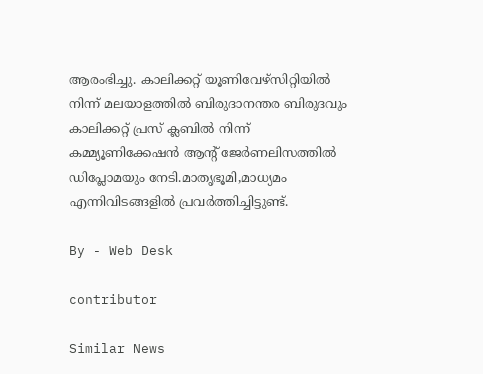ആരംഭിച്ചു. കാലിക്കറ്റ് യൂണിവേഴ്‌സിറ്റിയിൽ നിന്ന് മലയാളത്തിൽ ബിരുദാനന്തര ബിരുദവും കാലിക്കറ്റ് പ്രസ് ക്ലബിൽ നിന്ന് കമ്മ്യൂണിക്കേഷൻ ആന്റ് ജേർണലിസത്തിൽ ഡിപ്ലോമയും നേടി.മാതൃഭൂമി,മാധ്യമം എന്നിവിടങ്ങളിൽ പ്രവർത്തിച്ചിട്ടുണ്ട്.

By - Web Desk

contributor

Similar News